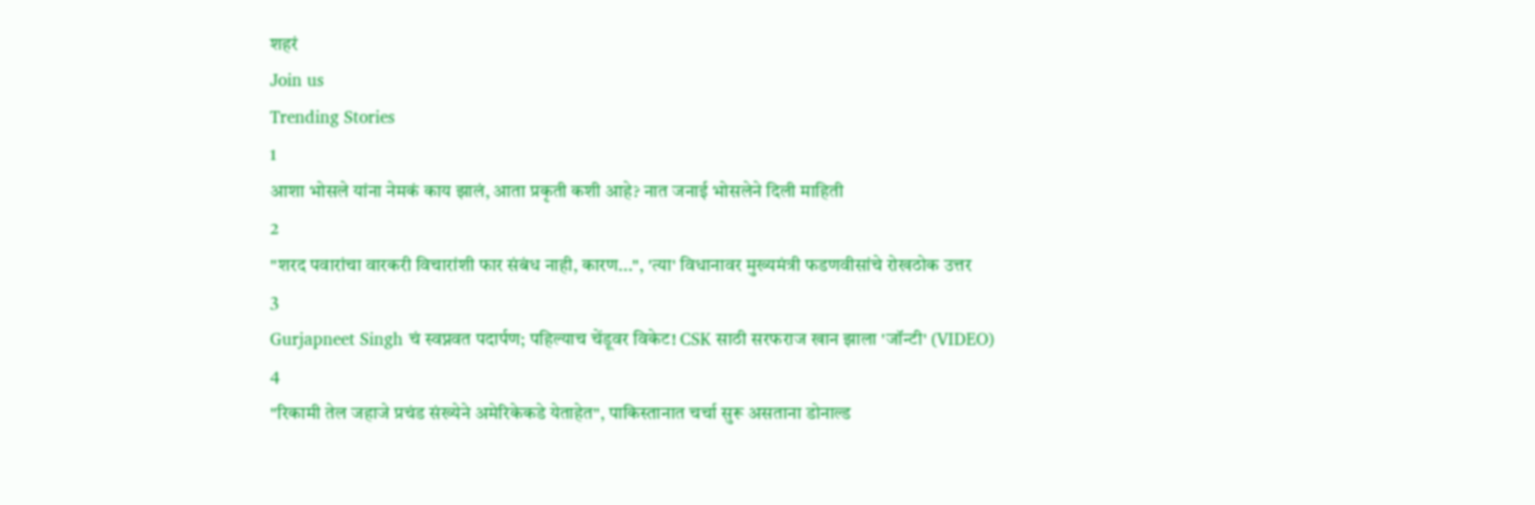शहरं
Join us
Trending Stories
1
आशा भोसले यांना नेमकं काय झालं, आता प्रकृती कशी आहे? नात जनाई भोसलेने दिली माहिती
2
"शरद पवारांचा वारकरी विचारांशी फार संबंध नाही, कारण...", 'त्या' विधानावर मुख्यमंत्री फडणवीसांचे रोखठोक उत्तर
3
Gurjapneet Singh चं स्वप्नवत पदार्पण; पहिल्याच चेंडूवर विकेट! CSK साठी सरफराज खान झाला 'जॉन्टी' (VIDEO)
4
"रिकामी तेल जहाजे प्रचंड संख्येने अमेरिकेकडे येताहेत", पाकिस्तानात चर्चा सुरू असताना डोनाल्ड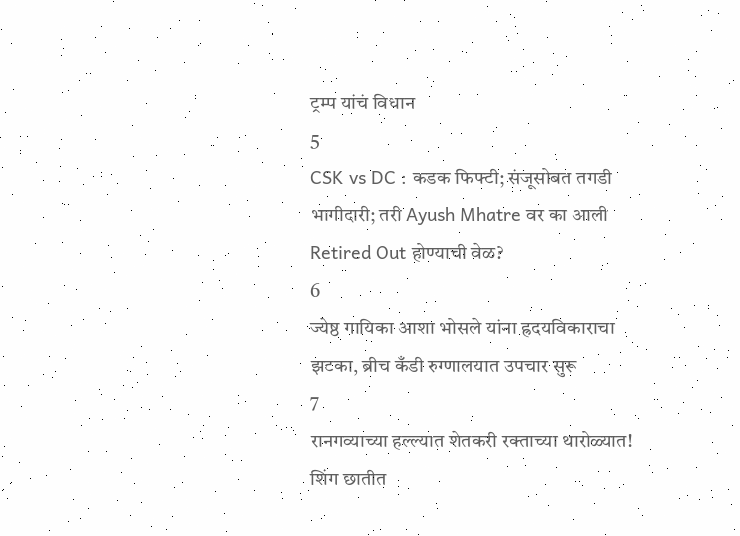ट्रम्प यांचं विधान
5
CSK vs DC : कडक फिफ्टी; संजूसोबत तगडी भागीदारी; तरी Ayush Mhatre वर का आली Retired Out होण्याची वेळ?
6
ज्येष्ठ गायिका आशा भोसले यांना ह्रदयविकाराचा झटका, ब्रीच कँडी रुग्णालयात उपचार सुरू
7
रानगव्याच्या हल्ल्यात शेतकरी रक्ताच्या थारोळ्यात! शिंग छातीत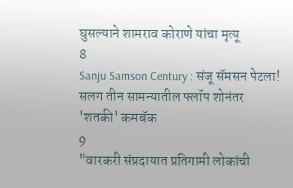घुसल्याने शामराव कोराणे यांचा मृत्यू
8
Sanju Samson Century : संजू सॅमसन पेटला! सलग तीन सामन्यातील फ्लॉप शोनंतर 'शतकी' कमबॅक
9
"वारकरी संप्रदायात प्रतिगामी लोकांची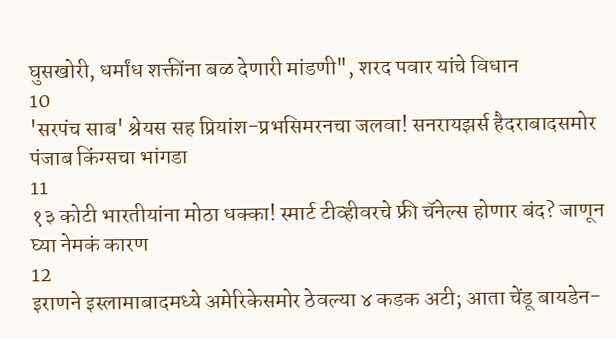घुसखोरी, धर्मांध शक्तींना बळ देणारी मांडणी", शरद पवार यांचे विधान
10
'सरपंच साब' श्रेयस सह प्रियांश-प्रभसिमरनचा जलवा! सनरायझर्स हैदराबादसमोर पंजाब किंग्सचा भांगडा
11
१३ कोटी भारतीयांना मोठा धक्का! स्मार्ट टीव्हीवरचे फ्री चॅनेल्स होणार बंद? जाणून घ्या नेमकं कारण
12
इराणने इस्लामाबादमध्ये अमेरिकेसमोर ठेवल्या ४ कडक अटी; आता चेंडू बायडेन-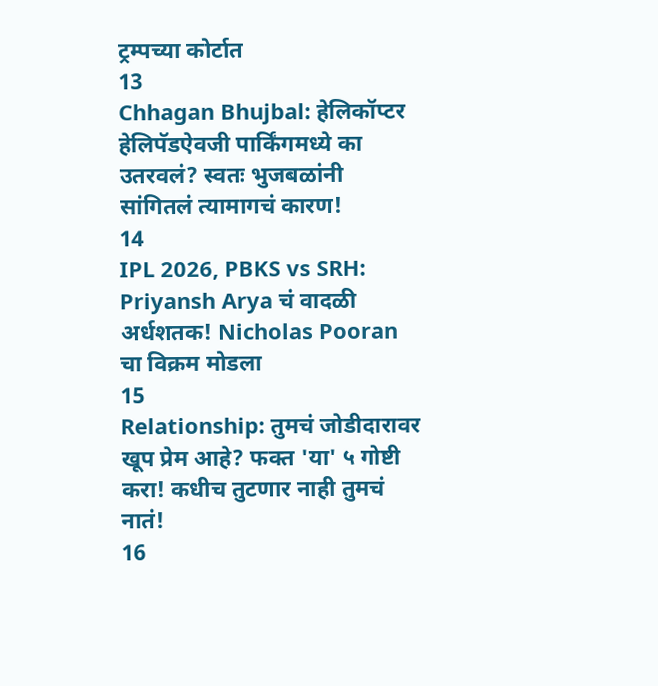ट्रम्पच्या कोर्टात
13
Chhagan Bhujbal: हेलिकॉप्टर हेलिपॅडऐवजी पार्किंगमध्ये का उतरवलं? स्वतः भुजबळांनी सांगितलं त्यामागचं कारण!
14
IPL 2026, PBKS vs SRH: Priyansh Arya चं वादळी अर्धशतक! Nicholas Pooran चा विक्रम मोडला
15
Relationship: तुमचं जोडीदारावर खूप प्रेम आहे? फक्त 'या' ५ गोष्टी करा! कधीच तुटणार नाही तुमचं नातं!
16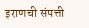इराणची संपत्ती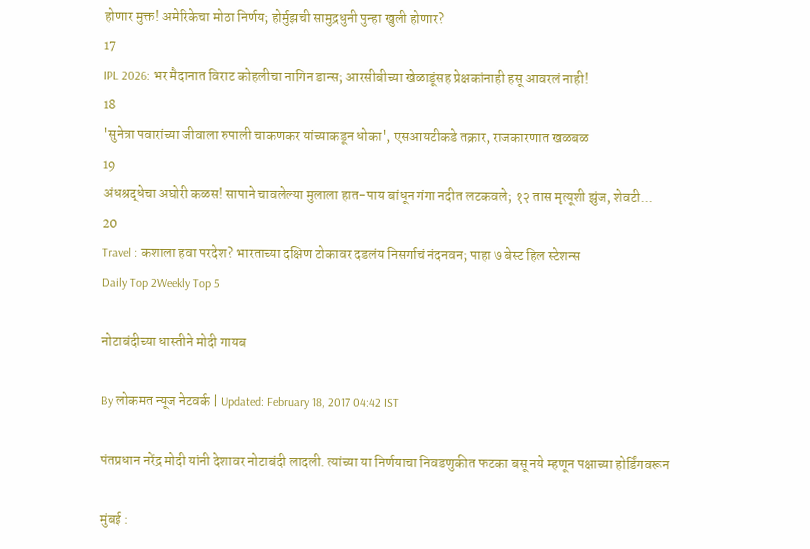होणार मुक्त! अमेरिकेचा मोठा निर्णय; होर्मुझची सामुद्रधुनी पुन्हा खुली होणार?
17
IPL 2026: भर मैदानात विराट कोहलीचा नागिन डान्स; आरसीबीच्या खेळाडूंसह प्रेक्षकांनाही हसू आवरलं नाही!
18
'सुनेत्रा पवारांच्या जीवाला रुपाली चाकणकर यांच्याकडून धोका', एसआयटीकडे तक्रार, राजकारणात खळबळ
19
अंधश्रद्धेचा अघोरी कळस! सापाने चावलेल्या मुलाला हात-पाय बांधून गंगा नदीत लटकवले; १२ तास मृत्यूशी झुंज, शेवटी...
20
Travel : कशाला हवा परदेश? भारताच्या दक्षिण टोकावर दडलंय निसर्गाचं नंदनवन; पाहा ७ बेस्ट हिल स्टेशन्स
Daily Top 2Weekly Top 5

नोटाबंदीच्या धास्तीने मोदी गायब

By लोकमत न्यूज नेटवर्क | Updated: February 18, 2017 04:42 IST

पंतप्रधान नरेंद्र मोदी यांनी देशावर नोटाबंदी लादली. त्यांच्या या निर्णयाचा निवडणुकीत फटका बसू नये म्हणून पक्षाच्या होर्डिंगवरून

मुंबई :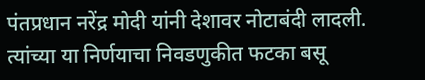पंतप्रधान नरेंद्र मोदी यांनी देशावर नोटाबंदी लादली. त्यांच्या या निर्णयाचा निवडणुकीत फटका बसू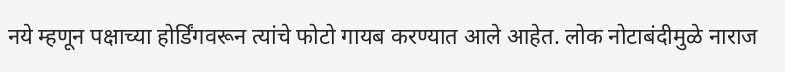नये म्हणून पक्षाच्या होर्डिंगवरून त्यांचे फोटो गायब करण्यात आले आहेत. लोक नोटाबंदीमुळे नाराज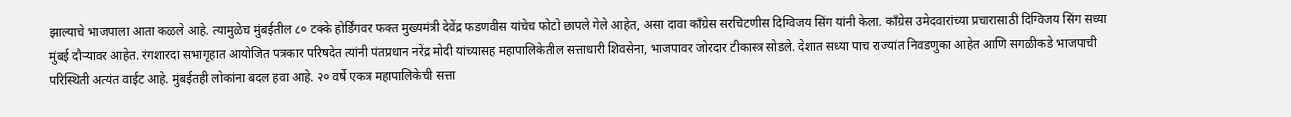झाल्याचे भाजपाला आता कळले आहे. त्यामुळेच मुंबईतील ८० टक्के होर्डिंगवर फक्त मुख्यमंत्री देवेंद्र फडणवीस यांचेच फोटो छापले गेले आहेत, असा दावा काँग्रेस सरचिटणीस दिग्विजय सिंग यांनी केला. काँग्रेस उमेदवारांच्या प्रचारासाठी दिग्विजय सिंग सध्या मुंबई दौऱ्यावर आहेत. रंगशारदा सभागृहात आयोजित पत्रकार परिषदेत त्यांनी पंतप्रधान नरेंद्र मोदी यांच्यासह महापालिकेतील सत्ताधारी शिवसेना, भाजपावर जोरदार टीकास्त्र सोडले. देशात सध्या पाच राज्यांत निवडणुका आहेत आणि सगळीकडे भाजपाची परिस्थिती अत्यंत वाईट आहे. मुंबईतही लोकांना बदल हवा आहे. २० वर्षे एकत्र महापालिकेची सत्ता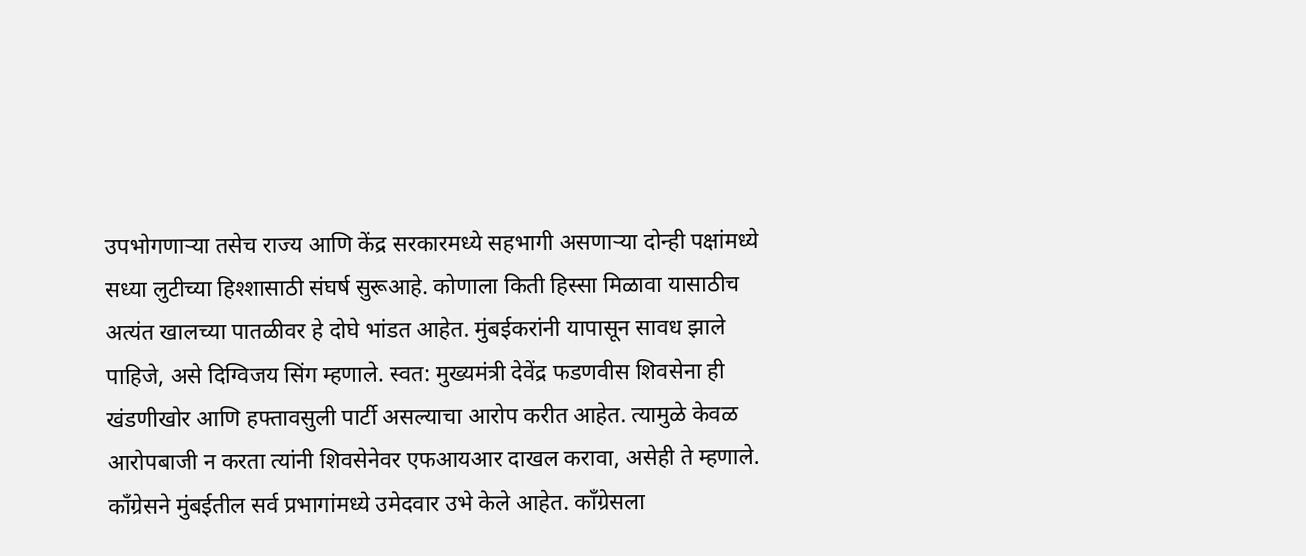उपभोगणाऱ्या तसेच राज्य आणि केंद्र सरकारमध्ये सहभागी असणाऱ्या दोन्ही पक्षांमध्ये सध्या लुटीच्या हिश्शासाठी संघर्ष सुरूआहे. कोणाला किती हिस्सा मिळावा यासाठीच अत्यंत खालच्या पातळीवर हे दोघे भांडत आहेत. मुंबईकरांनी यापासून सावध झाले पाहिजे, असे दिग्विजय सिंग म्हणाले. स्वत: मुख्यमंत्री देवेंद्र फडणवीस शिवसेना ही खंडणीखोर आणि हफ्तावसुली पार्टी असल्याचा आरोप करीत आहेत. त्यामुळे केवळ आरोपबाजी न करता त्यांनी शिवसेनेवर एफआयआर दाखल करावा, असेही ते म्हणाले. काँग्रेसने मुंबईतील सर्व प्रभागांमध्ये उमेदवार उभे केले आहेत. काँग्रेसला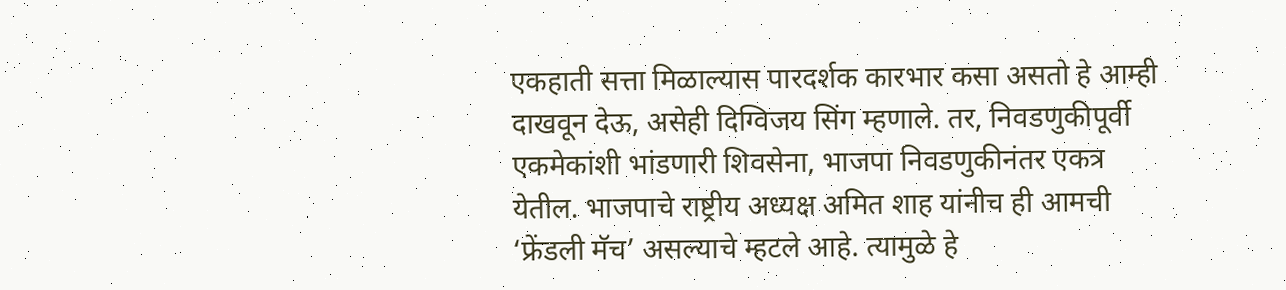एकहाती सत्ता मिळाल्यास पारदर्शक कारभार कसा असतो हे आम्ही दाखवून देऊ, असेही दिग्विजय सिंग म्हणाले. तर, निवडणुकीपूर्वी एकमेकांशी भांडणारी शिवसेना, भाजपा निवडणुकीनंतर एकत्र येतील. भाजपाचे राष्ट्रीय अध्यक्ष अमित शाह यांनीच ही आमची ‘फ्रेंडली मॅच’ असल्याचे म्हटले आहे. त्यामुळे हे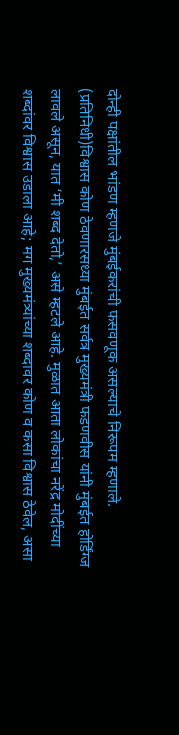दोन्ही पक्षांतील भांडण म्हणजे मुंबईकरांची फसवणूक असल्याचे निरूपम म्हणाले. (प्रतिनिधी)विश्वास कोण ठेवणारसध्या मुंबईत सर्वत्र मुख्यमंत्री फडणवीस यांनी मुंबईत होर्डिंग्ज लावले असून, यात ‘मी शब्द देतो,’ असे म्हटले आहे. मुळात आता लोकांचा नरेंद्र मोदींच्या शब्दांवर विश्वास उडाला आहे; मग मुख्यमंत्र्यांच्या शब्दावर कोण व कसा विश्वास ठेवेल, असा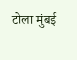टोला मुंबई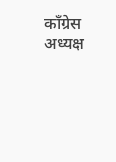काँग्रेस अध्यक्ष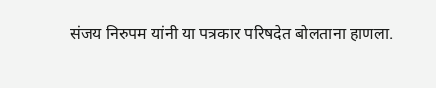संजय निरुपम यांनी या पत्रकार परिषदेत बोलताना हाणला.